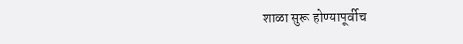शाळा सुरू होण्यापूर्वीच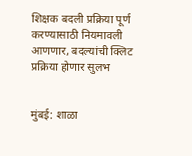शिक्षक बदली प्रक्रिया पूर्ण करण्यासाठी नियमावली आणणार, बदल्यांची क्लिट प्रक्रिया होणार सुलभ


मुंबई: शाळा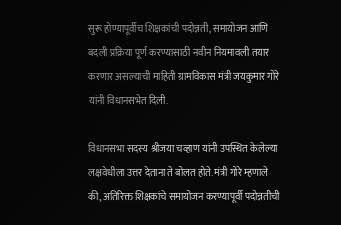सुरू होण्यापूर्वीच शिक्षकांची पदोन्नती, समायोजन आणि बदली प्रक्रिया पूर्ण करण्यासाठी नवीन नियमावली तयार करणार असल्याची माहिती ग्रामविकास मंत्री जयकुमार गोरे यांनी विधानसभेत दिली.

विधानसभा सदस्य श्रीजया चव्हाण यांनी उपस्थित केलेल्या लक्षवेधीला उत्तर देताना ते बोलत होते. मंत्री गोरे म्हणाले की, अतिरिक्त शिक्षकांचे समायोजन करण्यापूर्वी पदोन्नतीची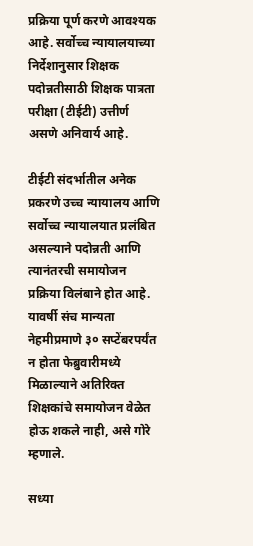प्रक्रिया पूर्ण करणे आवश्यक आहे. सर्वोच्च न्यायालयाच्या निर्देशानुसार शिक्षक पदोन्नतीसाठी शिक्षक पात्रता परीक्षा (टीईटी) उत्तीर्ण असणे अनिवार्य आहे.

टीईटी संदर्भातील अनेक प्रकरणे उच्च न्यायालय आणि सर्वोच्च न्यायालयात प्रलंबित असल्याने पदोन्नती आणि त्यानंतरची समायोजन प्रक्रिया विलंबाने होत आहे. यावर्षी संच मान्यता नेहमीप्रमाणे ३० सप्टेंबरपर्यंत न होता फेब्रुवारीमध्ये मिळाल्याने अतिरिक्त शिक्षकांचे समायोजन वेळेत होऊ शकले नाही, असे गोरे म्हणाले.

सध्या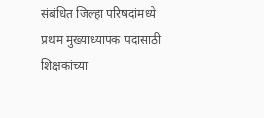संबंधित जिल्हा परिषदांमध्ये प्रथम मुख्याध्यापक पदासाठी शिक्षकांच्या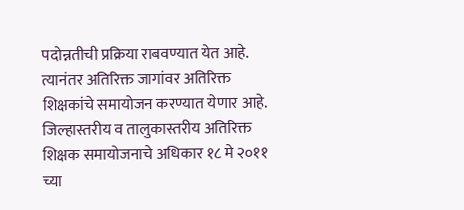पदोन्नतीची प्रक्रिया राबवण्यात येत आहे. त्यानंतर अतिरिक्त जागांवर अतिरिक्त शिक्षकांचे समायोजन करण्यात येणार आहे. जिल्हास्तरीय व तालुकास्तरीय अतिरिक्त शिक्षक समायोजनाचे अधिकार १८ मे २०११ च्या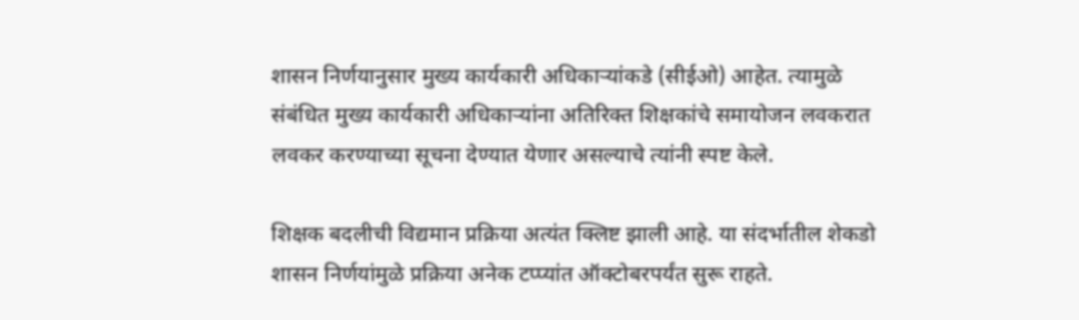शासन निर्णयानुसार मुख्य कार्यकारी अधिकाऱ्यांकडे (सीईओ) आहेत. त्यामुळे संबंधित मुख्य कार्यकारी अधिकाऱ्यांना अतिरिक्त शिक्षकांचे समायोजन लवकरात लवकर करण्याच्या सूचना देण्यात येणार असल्याचे त्यांनी स्पष्ट केले.

शिक्षक बदलीची विद्यमान प्रक्रिया अत्यंत क्लिष्ट झाली आहे. या संदर्भातील शेकडो शासन निर्णयांमुळे प्रक्रिया अनेक टप्प्यांत ऑक्टोबरपर्यंत सुरू राहते.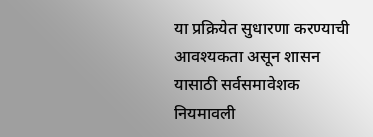या प्रक्रियेत सुधारणा करण्याची आवश्यकता असून शासन यासाठी सर्वसमावेशक नियमावली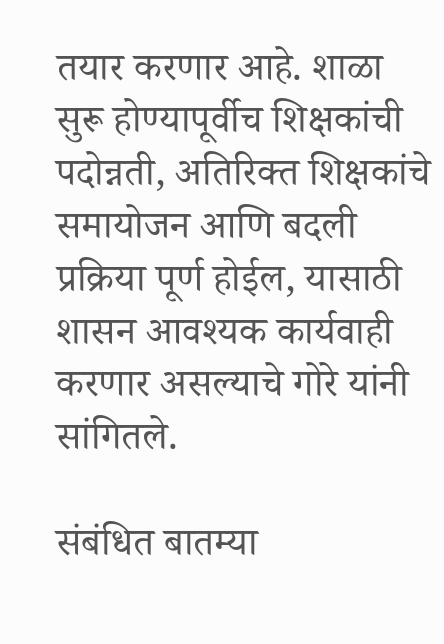तयार करणार आहे. शाळा सुरू होण्यापूर्वीच शिक्षकांची पदोन्नती, अतिरिक्त शिक्षकांचे समायोजन आणि बदली प्रक्रिया पूर्ण होईल, यासाठी शासन आवश्यक कार्यवाही करणार असल्याचे गोरे यांनी सांगितले.

संबंधित बातम्या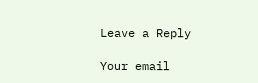Leave a Reply

Your email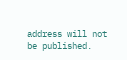address will not be published.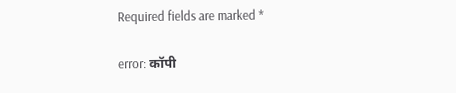Required fields are marked *

error: कॉपी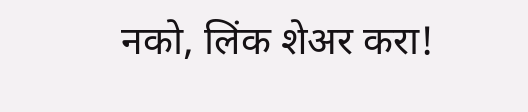नको, लिंक शेअर करा!